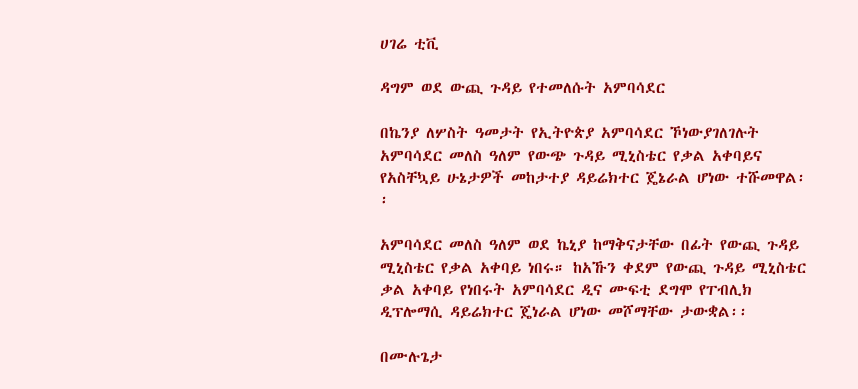ሀገሬ ቲቪ

ዳግም ወደ ውጪ ጉዳይ የተመለሱት አምባሳደር

በኬንያ ለሦስት ዓመታት የኢትዮጵያ አምባሳደር ኾነውያገለገሉት አምባሳደር መለስ ዓለም የውጭ ጉዳይ ሚኒስቴር የቃል አቀባይና የአስቸኳይ ሁኔታዎች መከታተያ ዳይሬክተር ጄኔራል ሆነው ተሹመዋል፡፡

አምባሳደር መለስ ዓለም ወደ ኬኒያ ከማቅናታቸው በፊት የውጪ ጉዳይ ሚኒስቴር የቃል አቀባይ ነበሩ። ከአኹን ቀደም የውጪ ጉዳይ ሚኒስቴር ቃል አቀባይ የነበሩት አምባሳደር ዲና ሙፍቲ ደግሞ የፐብሊክ ዲፕሎማሲ ዳይሬክተር ጄነራል ሆነው መሾማቸው ታውቋል፡፡

በሙሉጌታ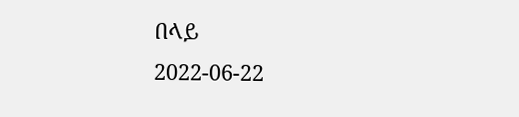በላይ
2022-06-22